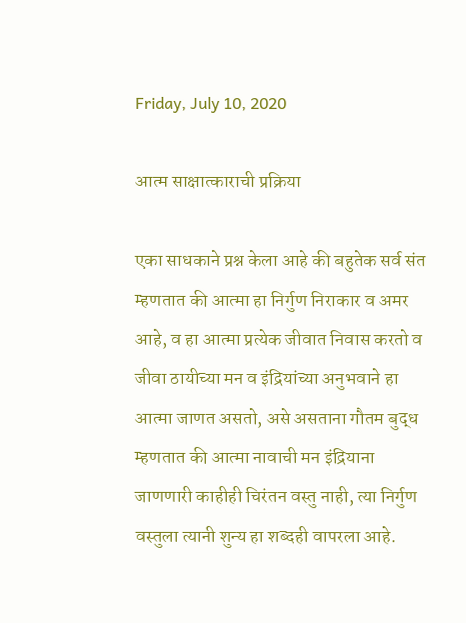Friday, July 10, 2020

आत्म साक्षात्काराची प्रक्रिया

एका साधकाने प्रश्न केला आहे की बहुतेक सर्व संत म्हणतात की आत्मा हा निर्गुण निराकार व अमर आहे, व हा आत्मा प्रत्येक जीवात निवास करतो व जीवा ठायीच्या मन व इंद्रियांच्या अनुभवाने हा आत्मा जाणत असतो, असे असताना गौतम बुद्ध म्हणतात की आत्मा नावाची मन इंद्रियाना जाणणारी काहीही चिरंतन वस्तु नाही, त्या निर्गुण वस्तुला त्यानी शुन्य हा शब्दही वापरला आहे.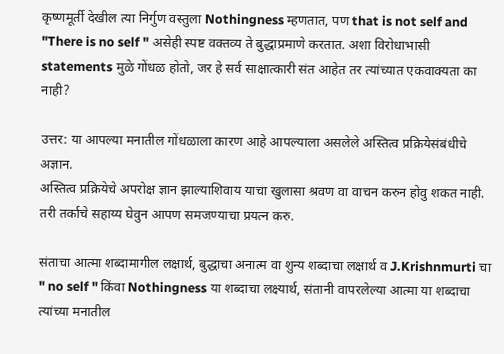कृष्णमूर्ती देखील त्या निर्गुण वस्तुला Nothingness म्हणतात, पण that is not self and "There is no self " असेही स्पष्ट वक्तव्य ते बुद्धाप्रमाणे करतात. अशा विरोधाभासी statements मुळे गोंधळ होतो, जर हे सर्व साक्षात्कारी संत आहेत तर त्यांच्यात एकवाक्यता का नाही?

उत्तर: या आपल्या मनातील गोंधळाला कारण आहे आपल्याला असलेले अस्तित्व प्रक्रियेसंबंधीचे अज्ञान.
अस्तित्व प्रक्रियेचे अपरोक्ष ज्ञान झाल्याशिवाय याचा खुलासा श्रवण वा वाचन करुन होवु शकत नाही. तरी तर्काचे सहाय्य घेवुन आपण समजण्याचा प्रयत्न करु.

संताचा आत्मा शब्दामागील लक्षार्थ, बुद्धाचा अनात्म वा शुन्य शब्दाचा लक्षार्थ व J.Krishnmurti चा
" no self " किंवा Nothingness या शब्दाचा लक्ष्यार्थ, संतानी वापरलेल्या आत्मा या शब्दाचा त्यांच्या मनातील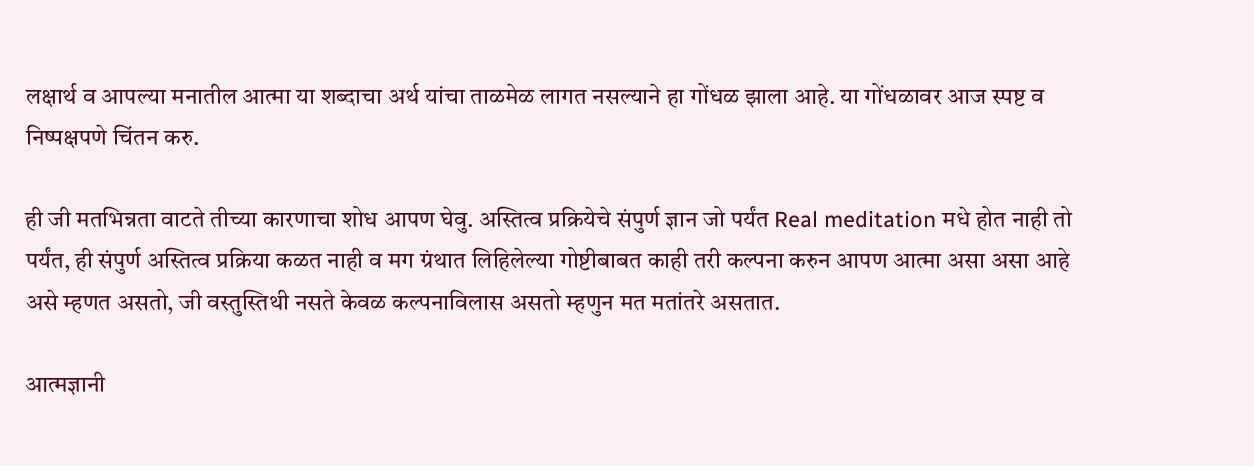लक्षार्थ व आपल्या मनातील आत्मा या शब्दाचा अर्थ यांचा ताळमेळ लागत नसल्याने हा गोंधळ झाला आहे. या गोंधळावर आज स्पष्ट व निष्पक्षपणे चिंतन करु.

ही जी मतभिन्नता वाटते तीच्या कारणाचा शोध आपण घेवु. अस्तित्व प्रक्रियेचे संपुर्ण ज्ञान जो पर्यंत Real meditation मधे होत नाही तो पर्यंत, ही संपुर्ण अस्तित्व प्रक्रिया कळत नाही व मग ग्रंथात लिहिलेल्या गोष्टीबाबत काही तरी कल्पना करुन आपण आत्मा असा असा आहे असे म्हणत असतो, जी वस्तुस्तिथी नसते केवळ कल्पनाविलास असतो म्हणुन मत मतांतरे असतात.

आत्मज्ञानी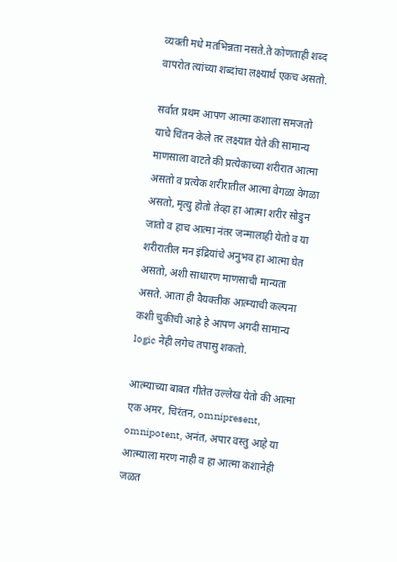व्यक्ती मधे मतभिन्नता नसते.ते कोणताही शब्द वापरोत त्यांच्या शब्दांचा लक्ष्यार्थ एकच असतो.

सर्वात प्रथम आपण आत्मा कशाला समजतो याचे चिंतन केले तर लक्ष्यात येते की सामान्य माणसाला वाटते की प्रत्येकाच्या शरीरात आत्मा असतो व प्रत्येक शरीरातील आत्मा वेगळा वेगळा असतो, मृत्यु होतो तेव्हा हा आत्मा शरीर सोडुन जातो व हाच आत्मा नंतर जन्मालाही येतो व या शरीरातील मन इंद्रियांचे अनुभव हा आत्मा घेत असतो, अशी साधारण माणसाची मान्यता असते. आता ही वैयक्तीक आत्म्याची कल्पना कशी चुकीची आहे हे आपण अगदी सामान्य logic नेही लगेच तपासु शकतो.

आत्म्याच्या बाबत गीतेत उल्लेख येतो की आत्मा एक अमर, चिरंतन, omnipresent, omnipotent, अनंत, अपार वस्तु आहे या आत्म्याला मरण नाही व हा आत्मा कशानेही जळत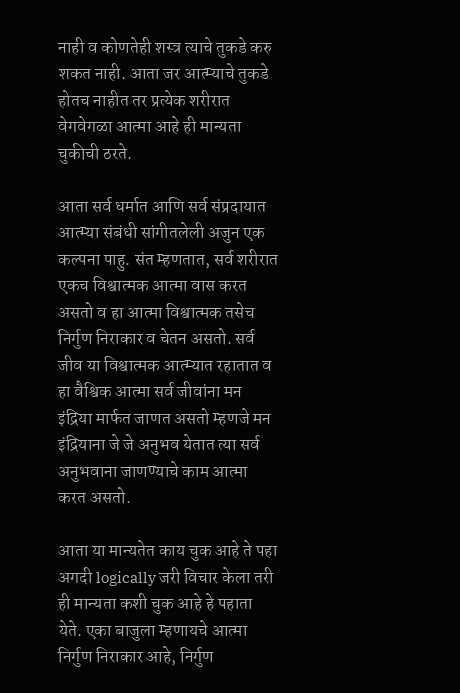नाही व कोणतेही शस्त्र त्याचे तुकडे करु शकत नाही. आता जर आत्म्याचे तुकडे होतच नाहीत तर प्रत्येक शरीरात वेगवेगळा आत्मा आहे ही मान्यता चुकीची ठरते.

आता सर्व धर्मात आणि सर्व संप्रदायात आत्म्या संबंधी सांगीतलेली अजुन एक कल्पना पाहु. संत म्हणतात, सर्व शरीरात एकच विश्वात्मक आत्मा वास करत असतो व हा आत्मा विश्वात्मक तसेच निर्गुण निराकार व चेतन असतो. सर्व जीव या विश्वात्मक आत्म्यात रहातात व हा वैश्विक आत्मा सर्व जीवांना मन इंद्रिया मार्फत जाणत असतो म्हणजे मन इंद्रियाना जे जे अनुभव येतात त्या सर्व अनुभवाना जाणण्याचे काम आत्मा करत असतो.

आता या मान्यतेत काय चुक आहे ते पहा अगदी logically जरी विचार केला तरी ही मान्यता कशी चुक आहे हे पहाता येते. एका बाजुला म्हणायचे आत्मा निर्गुण निराकार आहे, निर्गुण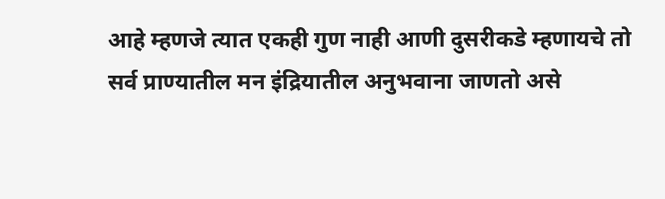आहे म्हणजे त्यात एकही गुण नाही आणी दुसरीकडे म्हणायचे तो सर्व प्राण्यातील मन इंद्रियातील अनुभवाना जाणतो असे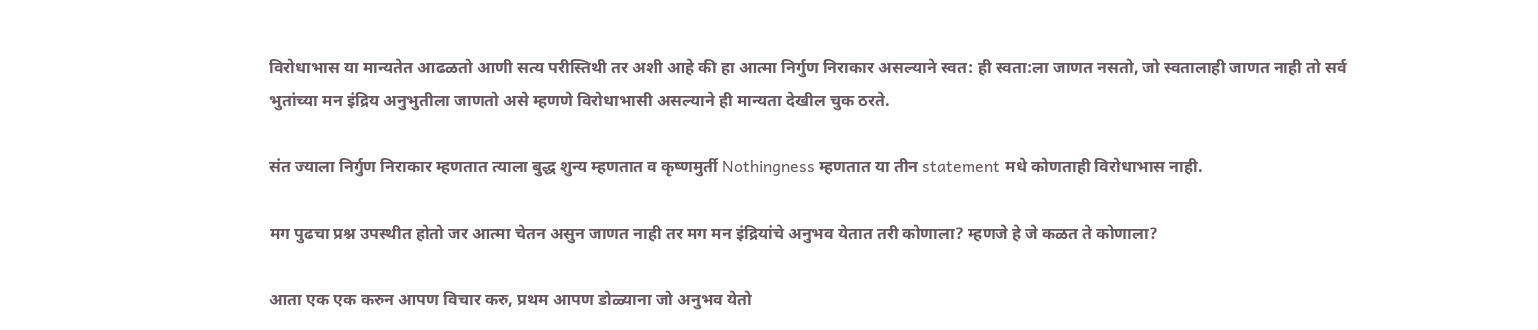विरोधाभास या मान्यतेत आढळतो आणी सत्य परीस्तिथी तर अशी आहे की हा आत्मा निर्गुण निराकार असल्याने स्वत: ही स्वता:ला जाणत नसतो, जो स्वतालाही जाणत नाही तो सर्व भुतांच्या मन इंद्रिय अनुभुतीला जाणतो असे म्हणणे विरोधाभासी असल्याने ही मान्यता देखील चुक ठरते.

संत ज्याला निर्गुण निराकार म्हणतात त्याला बुद्ध शुन्य म्हणतात व कृष्णमुर्ती Nothingness म्हणतात या तीन statement मधे कोणताही विरोधाभास नाही.

मग पुढचा प्रश्न उपस्थीत होतो जर आत्मा चेतन असुन जाणत नाही तर मग मन इंद्रियांचे अनुभव येतात तरी कोणाला? म्हणजे हे जे कळत ते कोणाला?

आता एक एक करुन आपण विचार करु, प्रथम आपण डोळ्याना जो अनुभव येतो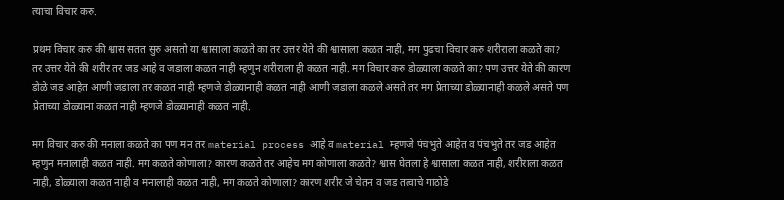त्याचा विचार करु.

प्रथम विचार करु की श्वास सतत सुरु असतो या श्वासाला कळते का तर उत्तर येते की श्वासाला कळत नाही, मग पुढचा विचार करु शरीराला कळते का? तर उत्तर येते की शरीर तर जड आहे व जडाला कळत नाही म्हणुन शरीराला ही कळत नाही. मग विचार करु डोळ्याला कळते का? पण उत्तर येते की कारण डोळे जड आहेत आणी जडाला तर कळत नाही म्हणजे डोळ्यानाही कळत नाही आणी जडाला कळले असते तर मग प्रेताच्या डोळ्यानाही कळले असते पण प्रेताच्या डोळ्याना कळत नाही म्हणजे डोळ्यानाही कळत नाही.

मग विचार करु की मनाला कळते का पण मन तर material process आहे व material म्हणजे पंचभुते आहेत व पंचभुते तर जड आहेत म्हणुन मनालाही कळत नाही. मग कळते कोणाला? कारण कळते तर आहेच मग कोणाला कळते? श्वास घेतला हे श्वासाला कळत नाही, शरीराला कळत नाही, डोळ्याला कळत नाही व मनालाही कळत नाही, मग कळते कोणाला? कारण शरीर जे चेतन व जड तत्वाचे गाठोडे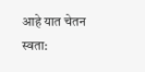आहे यात चेतन स्वता: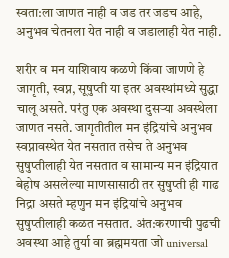स्वता:ला जाणत नाही व जड तर जडच आहे, अनुभव चेतनला येत नाही व जडालाही येत नाही.

शरीर व मन याशिवाय कळणे किंवा जाणणे हे जागृती, स्वप्न, सूषुप्ती या इतर अवस्थांमध्ये सुद्धा चालू असते. परंतु एक अवस्था दुसऱ्या अवस्थेला जाणत नसते. जागृतीतील मन इंद्रियांचे अनुभव स्वप्नावस्थेत येत नसतात तसेच ते अनुभव सुषुप्तीलाही येत नसतात व सामान्य मन इंद्रियात बेहोष असलेल्या माणसासाठी तर सुषुप्ती ही गाढ निद्रा असते म्हणुन मन इंद्रियांचे अनुभव सुषुप्तीलाही कळत नसतात. अंत:करणाची पुढची अवस्था आहे तुर्या वा ब्रह्ममयता जो universal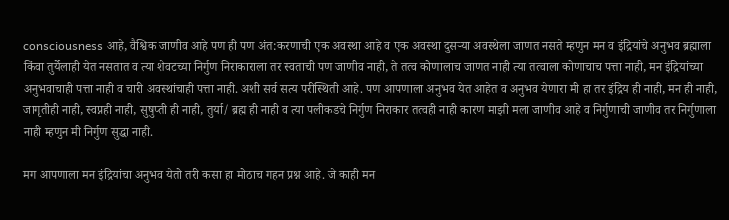consciousness आहे, वैश्विक जाणीव आहे पण ही पण अंत:करणाची एक अवस्था आहे व एक अवस्था दुसऱ्या अवस्थेला जाणत नसते म्हणुन मन व इंद्रियांचे अनुभव ब्रह्माला किंवा तुर्येलाही येत नसतात व त्या शेवटच्या निर्गुण निराकाराला तर स्वताची पण जाणीव नाही, ते तत्व कोणालाच जाणत नाही त्या तत्वाला कोणाचाच पत्ता नाही, मन इंद्रियांच्या अनुभवाचाही पत्ता नाही व चारी अवस्थांचाही पत्ता नाही. अशी सर्व सत्य परीस्थिती आहे. पण आपणाला अनुभव येत आहेत व अनुभव येणारा मी हा तर इंद्रिय ही नाही, मन ही नाही, जागृतीही नाही, स्वप्नही नाही, सुषुप्ती ही नाही, तुर्या/ ब्रह्म ही नाही व त्या पलीकडचे निर्गुण निराकार तत्वही नाही कारण माझी मला जाणीव आहे व निर्गुणाची जाणीव तर निर्गुणाला नाही म्हणुन मी निर्गुण सुद्धा नाही.

मग आपणाला मन इंद्रियांचा अनुभव येतो तरी कसा हा मोठाच गहन प्रश्न आहे. जे काही मन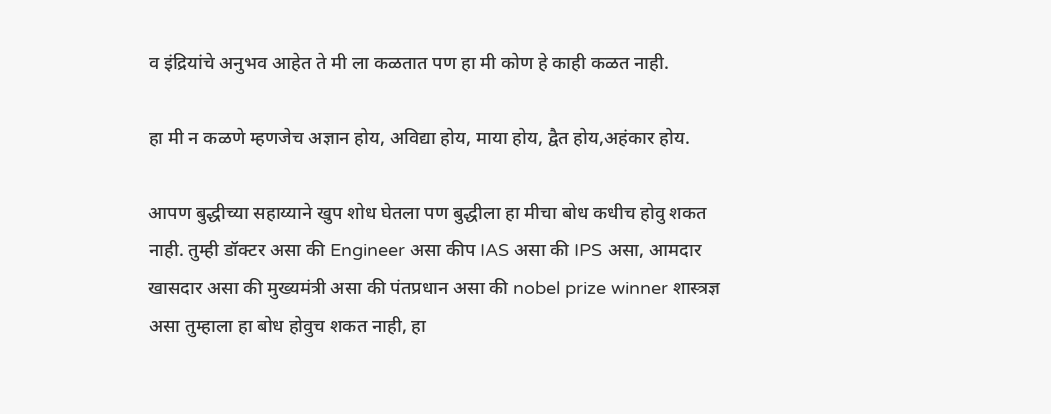व इंद्रियांचे अनुभव आहेत ते मी ला कळतात पण हा मी कोण हे काही कळत नाही.

हा मी न कळणे म्हणजेच अज्ञान होय, अविद्या होय, माया होय, द्वैत होय,अहंकार होय.

आपण बुद्धीच्या सहाय्याने खुप शोध घेतला पण बुद्धीला हा मीचा बोध कधीच होवु शकत नाही. तुम्ही डॉक्टर असा की Engineer असा कीप IAS असा की IPS असा, आमदार खासदार असा की मुख्यमंत्री असा की पंतप्रधान असा की nobel prize winner शास्त्रज्ञ असा तुम्हाला हा बोध होवुच शकत नाही, हा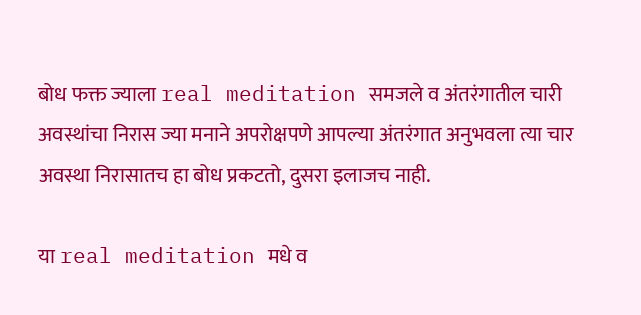बोध फक्त ज्याला real meditation समजले व अंतरंगातील चारी अवस्थांचा निरास ज्या मनाने अपरोक्षपणे आपल्या अंतरंगात अनुभवला त्या चार अवस्था निरासातच हा बोध प्रकटतो, दुसरा इलाजच नाही.

या real meditation मधे व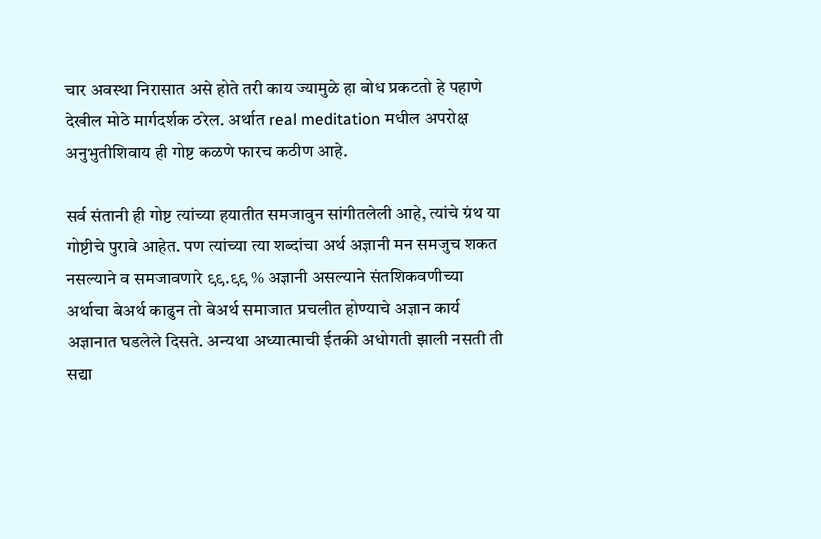चार अवस्था निरासात असे होते तरी काय ज्यामुळे हा बोध प्रकटतो हे पहाणे देखील मोठे मार्गदर्शक ठरेल. अर्थात real meditation मधील अपरोक्ष अनुभुतीशिवाय ही गोष्ट कळणे फारच कठीण आहे.

सर्व संतानी ही गोष्ट त्यांच्या हयातीत समजावुन सांगीतलेली आहे, त्यांचे ग्रंथ या गोष्टीचे पुरावे आहेत. पण त्यांच्या त्या शब्दांचा अर्थ अज्ञानी मन समजुच शकत नसल्याने व समजावणारे ९९.९९ % अज्ञानी असल्याने संतशिकवणीच्या अर्थाचा बेअर्थ काढुन तो बेअर्थ समाजात प्रचलीत होण्याचे अज्ञान कार्य अज्ञानात घडलेले दिसते. अन्यथा अध्यात्माची ईतकी अधोगती झाली नसती ती सद्या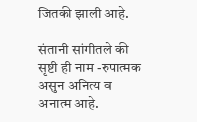जितकी झाली आहे.

संतानी सांगीतले की सृष्टी ही नाम -रुपात्मक असुन अनित्य व अनात्म आहे.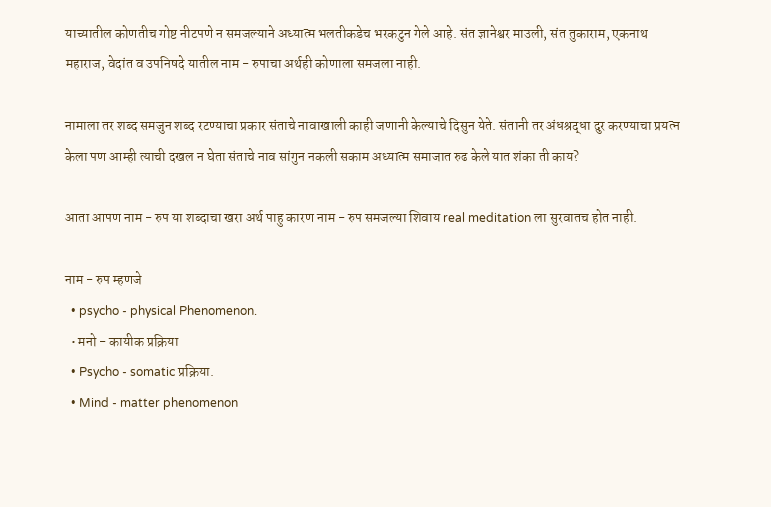याच्यातील कोणतीच गोष्ट नीटपणे न समजल्याने अध्यात्म भलतीकडेच भरकटुन गेले आहे. संत ज्ञानेश्वर माउली, संत तुकाराम, एकनाथ महाराज, वेदांत व उपनिषदे यातील नाम - रुपाचा अर्थही कोणाला समजला नाही.

नामाला तर शब्द समजुन शब्द रटण्याचा प्रकार संताचे नावाखाली काही जणानी केल्याचे दिसुन येते. संतानी तर अंधश्रद्धा दुर करण्याचा प्रयत्न केला पण आम्ही त्याची दखल न घेता संताचे नाव सांगुन नकली सकाम अध्यात्म समाजात रुढ केले यात शंका ती काय?

आता आपण नाम - रुप या शब्दाचा खरा अर्थ पाहु कारण नाम - रुप समजल्या शिवाय real meditation ला सुरवातच होत नाही.

नाम - रुप म्हणजे
  • psycho - physical Phenomenon.
  • मनो - कायीक प्रक्रिया
  • Psycho - somatic प्रक्रिया.
  • Mind - matter phenomenon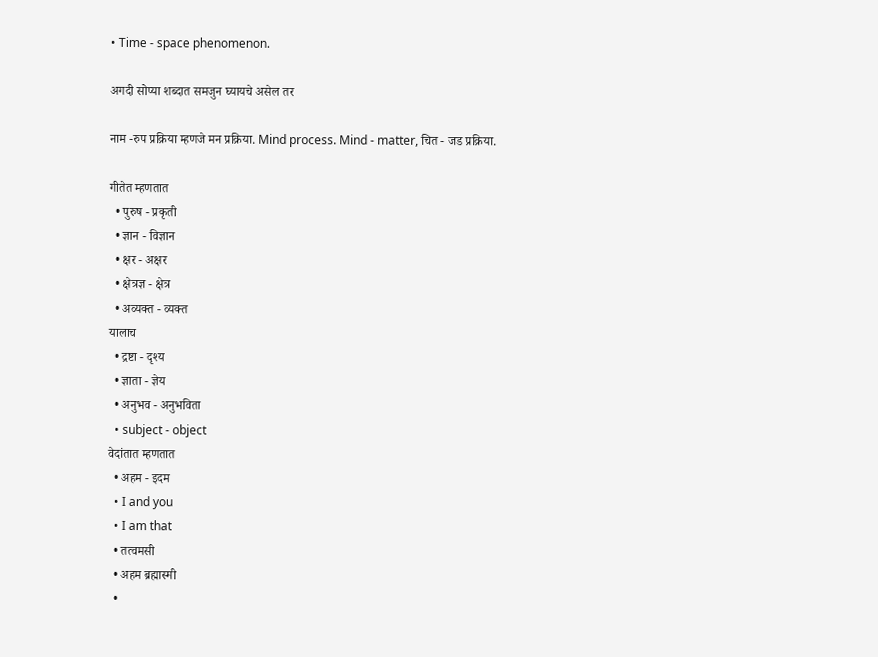• Time - space phenomenon.

अगदी सोप्या शब्दात समजुन घ्यायचे असेल तर

नाम -रुप प्रक्रिया म्हणजे मन प्रक्रिया. Mind process. Mind - matter, चित - जड प्रक्रिया.

गीतेत म्हणतात
  • पुरुष - प्रकृती
  • ज्ञान - विज्ञान
  • क्षर - अक्षर
  • क्षेत्रज्ञ - क्षेत्र
  • अव्यक्त - व्यक्त
यालाच
  • द्रष्टा - दृश्य
  • ज्ञाता - ज्ञेय
  • अनुभव - अनुभविता
  • subject - object
वेदांतात म्हणतात
  • अहम - इदम
  • I and you
  • I am that
  • तत्वमसी
  • अहम ब्रह्मास्मी
  •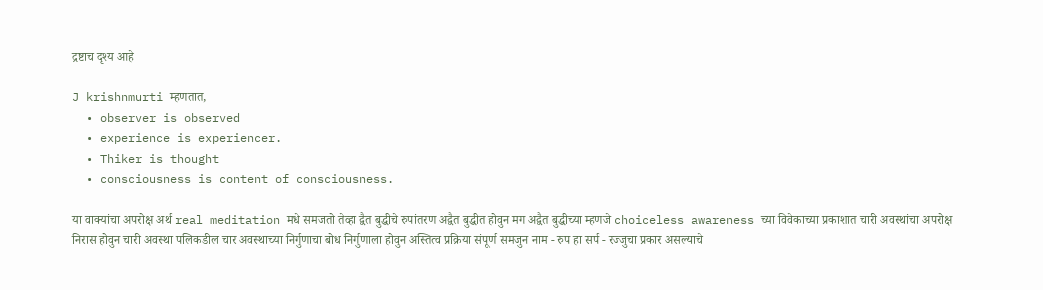द्रष्टाच दृश्य आहे

J krishnmurti म्हणतात,
  • observer is observed
  • experience is experiencer.
  • Thiker is thought
  • consciousness is content of consciousness.

या वाक्यांचा अपरोक्ष अर्थ real meditation मधे समजतो तेव्हा द्वैत बुद्धीचे रुपांतरण अद्वैत बुद्धीत होवुन मग अद्वैत बुद्धीच्या म्हणजे choiceless awareness च्या विवेकाच्या प्रकाशात चारी अवस्थांचा अपरोक्ष निरास होवुन चारी अवस्था पलिकडील चार अवस्थाच्या निर्गुणाचा बोध निर्गुणाला होवुन अस्तित्व प्रक्रिया संपूर्ण समजुन नाम - रुप हा सर्प - रज्जुचा प्रकार असल्याचे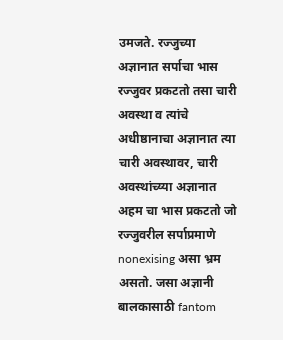उमजते. रज्जुच्या अज्ञानात सर्पाचा भास रज्जुवर प्रकटतो तसा चारी अवस्था व त्यांचे अधीष्ठानाचा अज्ञानात त्या चारी अवस्थावर, चारी अवस्थांच्य्या अज्ञानात अहम चा भास प्रकटतो जो रज्जुवरील सर्पाप्रमाणे nonexising असा भ्रम असतो. जसा अज्ञानी बालकासाठी fantom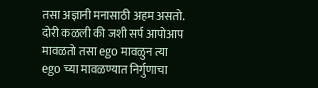तसा अज्ञानी मनासाठी अहम असतो. दोरी कळली की जशी सर्प आपोआप मावळतो तसा ego मावळुन त्या ego च्या मावळण्यात निर्गुणाचा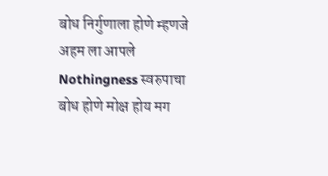बोध निर्गुणाला होणे म्हणजे अहम ला आपले Nothingness स्वरुपाचा बोध होणे मोक्ष होय मग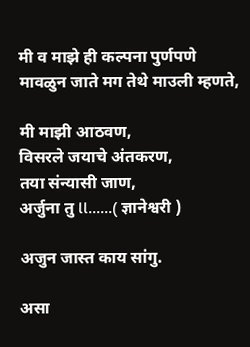मी व माझे ही कल्पना पुर्णपणे मावळुन जाते मग तेथे माउली म्हणते,

मी माझी आठवण,
विसरले जयाचे अंतकरण,
तया संन्यासी जाण,
अर्जुना तु ll......( ज्ञानेश्वरी )

अजुन जास्त काय सांगु.

असा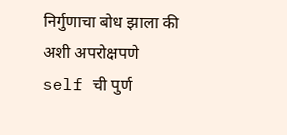निर्गुणाचा बोध झाला की
अशी अपरोक्षपणे
self ची पुर्ण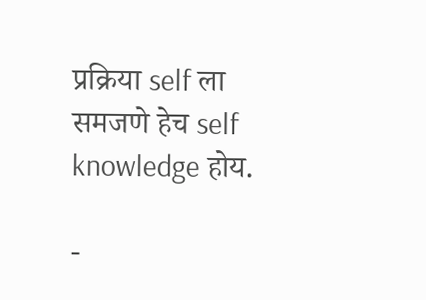प्रक्रिया self ला समजणे हेच self knowledge होय.

-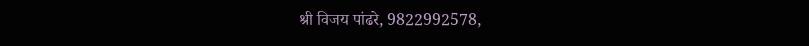श्री विजय पांढरे, 9822992578,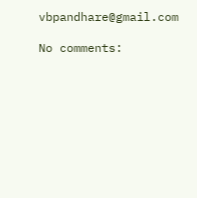vbpandhare@gmail.com

No comments: